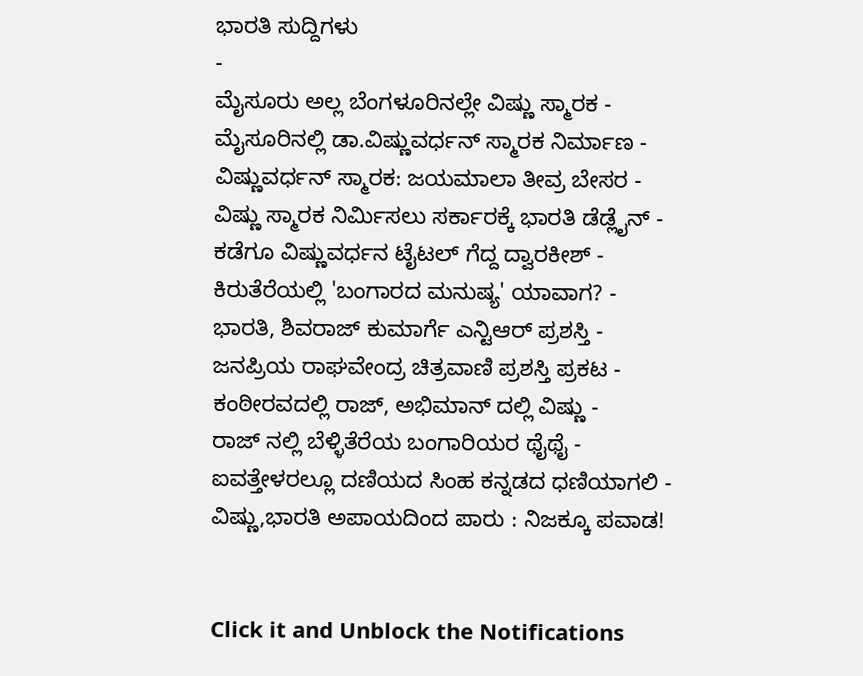ಭಾರತಿ ಸುದ್ದಿಗಳು
-
ಮೈಸೂರು ಅಲ್ಲ ಬೆಂಗಳೂರಿನಲ್ಲೇ ವಿಷ್ಣು ಸ್ಮಾರಕ -
ಮೈಸೂರಿನಲ್ಲಿ ಡಾ.ವಿಷ್ಣುವರ್ಧನ್ ಸ್ಮಾರಕ ನಿರ್ಮಾಣ -
ವಿಷ್ಣುವರ್ಧನ್ ಸ್ಮಾರಕ: ಜಯಮಾಲಾ ತೀವ್ರ ಬೇಸರ -
ವಿಷ್ಣು ಸ್ಮಾರಕ ನಿರ್ಮಿಸಲು ಸರ್ಕಾರಕ್ಕೆ ಭಾರತಿ ಡೆಡ್ಲೈನ್ -
ಕಡೆಗೂ ವಿಷ್ಣುವರ್ಧನ ಟೈಟಲ್ ಗೆದ್ದ ದ್ವಾರಕೀಶ್ -
ಕಿರುತೆರೆಯಲ್ಲಿ 'ಬಂಗಾರದ ಮನುಷ್ಯ' ಯಾವಾಗ? -
ಭಾರತಿ, ಶಿವರಾಜ್ ಕುಮಾರ್ಗೆ ಎನ್ಟಿಆರ್ ಪ್ರಶಸ್ತಿ -
ಜನಪ್ರಿಯ ರಾಘವೇಂದ್ರ ಚಿತ್ರವಾಣಿ ಪ್ರಶಸ್ತಿ ಪ್ರಕಟ -
ಕಂಠೀರವದಲ್ಲಿ ರಾಜ್, ಅಭಿಮಾನ್ ದಲ್ಲಿ ವಿಷ್ಣು -
ರಾಜ್ ನಲ್ಲಿ ಬೆಳ್ಳಿತೆರೆಯ ಬಂಗಾರಿಯರ ಥೈಥೈ -
ಐವತ್ತೇಳರಲ್ಲೂ ದಣಿಯದ ಸಿಂಹ ಕನ್ನಡದ ಧಣಿಯಾಗಲಿ -
ವಿಷ್ಣು,ಭಾರತಿ ಅಪಾಯದಿಂದ ಪಾರು : ನಿಜಕ್ಕೂ ಪವಾಡ!


Click it and Unblock the Notifications